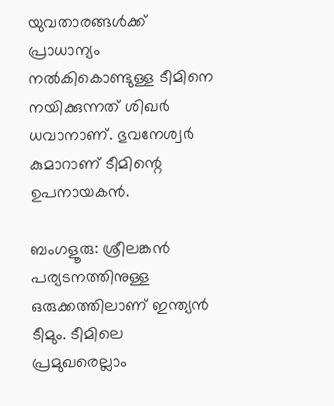യുവതാരങ്ങള്‍ക്ക് പ്രാധാന്യം നല്‍കികൊണ്ടുള്ള ടീമിനെ നയിക്കുന്നത് ശിഖര്‍ ധവാനാണ്. ഭുവനേശ്വര്‍ കുമാറാണ് ടീമിന്റെ ഉപനായകന്‍.

ബംഗളൂരു: ശ്രീലങ്കന്‍ പര്യടനത്തിനുള്ള ഒരുക്കത്തിലാണ് ഇന്ത്യന്‍ ടീമും. ടീമിലെ പ്രമുഖരെല്ലാം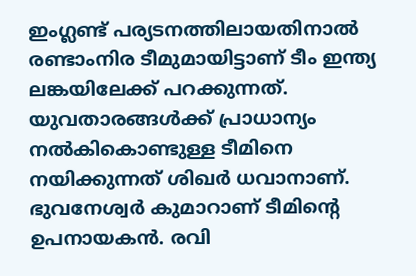ഇംഗ്ലണ്ട് പര്യടനത്തിലായതിനാല്‍ രണ്ടാംനിര ടീമുമായിട്ടാണ് ടീം ഇന്ത്യ ലങ്കയിലേക്ക് പറക്കുന്നത്. യുവതാരങ്ങള്‍ക്ക് പ്രാധാന്യം നല്‍കികൊണ്ടുള്ള ടീമിനെ നയിക്കുന്നത് ശിഖര്‍ ധവാനാണ്. ഭുവനേശ്വര്‍ കുമാറാണ് ടീമിന്റെ ഉപനായകന്‍. രവി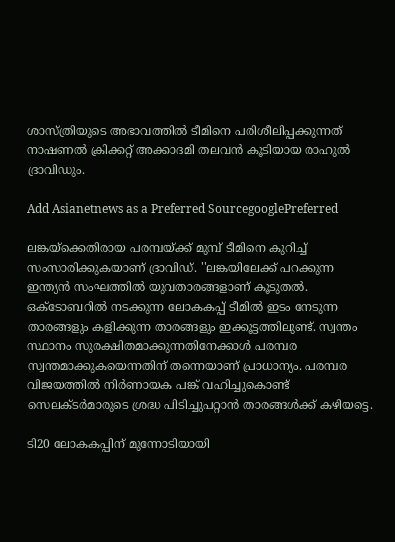ശാസ്ത്രിയുടെ അഭാവത്തില്‍ ടീമിനെ പരിശീലിപ്പക്കുന്നത് നാഷണല്‍ ക്രിക്കറ്റ് അക്കാദമി തലവന്‍ കൂടിയായ രാഹുല്‍ ദ്രാവിഡും.

Add Asianetnews as a Preferred SourcegooglePreferred

ലങ്കയ്‌ക്കെതിരായ പരമ്പയ്ക്ക് മുമ്പ് ടീമിനെ കുറിച്ച് സംസാരിക്കുകയാണ് ദ്രാവിഡ്. ''ലങ്കയിലേക്ക് പറക്കുന്ന ഇന്ത്യന്‍ സംഘത്തില്‍ യുവതാരങ്ങളാണ് കൂടുതല്‍. ഒക്‌ടോബറില്‍ നടക്കുന്ന ലോകകപ്പ് ടീമില്‍ ഇടം നേടുന്ന താരങ്ങളും കളിക്കുന്ന താരങ്ങളും ഇക്കൂട്ടത്തിലുണ്ട്. സ്വന്തം സ്ഥാനം സുരക്ഷിതമാക്കുന്നതിനേക്കാള്‍ പരമ്പര സ്വന്തമാക്കുകയെന്നതിന് തന്നെയാണ് പ്രാധാന്യം. പരമ്പര വിജയത്തില്‍ നിര്‍ണായക പങ്ക് വഹിച്ചുകൊണ്ട് സെലക്ടര്‍മാരുടെ ശ്രദ്ധ പിടിച്ചുപറ്റാന്‍ താരങ്ങള്‍ക്ക് കഴിയട്ടെ.

ടി20 ലോകകപ്പിന് മുന്നോടിയായി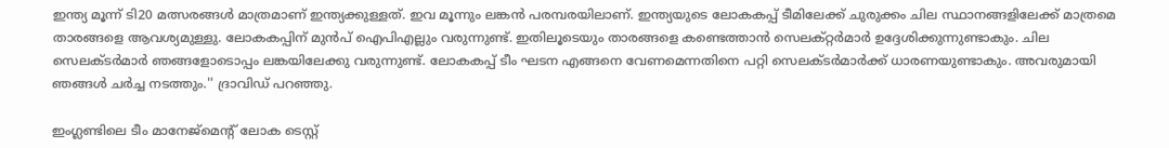ഇന്ത്യ മൂന്ന് ടി20 മത്സരങ്ങള്‍ മാത്രമാണ് ഇന്ത്യക്കുള്ളത്. ഇവ മൂന്നും ലങ്കന്‍ പരമ്പരയിലാണ്. ഇന്ത്യയുടെ ലോകകപ്പ് ടീമിലേക്ക് ചുരുക്കം ചില സ്ഥാനങ്ങളിലേക്ക് മാത്രമെ താരങ്ങളെ ആവശ്യമുള്ളു. ലോകകപ്പിന് മുന്‍പ് ഐപിഎല്ലും വരുന്നുണ്ട്. ഇതിലൂടെയും താരങ്ങളെ കണ്ടെത്താന്‍ സെലക്റ്റര്‍മാര്‍ ഉദ്ദേശിക്കുന്നുണ്ടാകും. ചില സെലക്ടര്‍മാര്‍ ഞങ്ങളോടൊപ്പം ലങ്കയിലേക്കു വരുന്നുണ്ട്. ലോകകപ്പ് ടീം ഘടന എങ്ങനെ വേണമെന്നതിനെ പറ്റി സെലക്ടര്‍മാര്‍ക്ക് ധാരണയുണ്ടാകും. അവരുമായി ഞങ്ങള്‍ ചര്‍ച്ച നടത്തും.'' ദ്രാവിഡ് പറഞ്ഞു.

ഇംഗ്ലണ്ടിലെ ടീം മാനേജ്മെന്റ് ലോക ടെസ്റ്റ്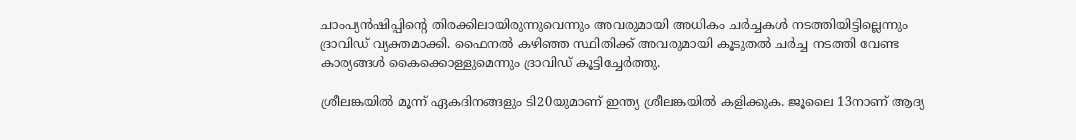ചാംപ്യന്‍ഷിപ്പിന്റെ തിരക്കിലായിരുന്നുവെന്നും അവരുമായി അധികം ചര്‍ച്ചകള്‍ നടത്തിയിട്ടില്ലെന്നും ദ്രാവിഡ് വ്യക്തമാക്കി. ഫൈനല്‍ കഴിഞ്ഞ സ്ഥിതിക്ക് അവരുമായി കൂടുതല്‍ ചര്‍ച്ച നടത്തി വേണ്ട കാര്യങ്ങള്‍ കൈക്കൊള്ളുമെന്നും ദ്രാവിഡ് കൂട്ടിച്ചേര്‍ത്തു.

ശ്രീലങ്കയില്‍ മൂന്ന് ഏകദിനങ്ങളും ടി20യുമാണ് ഇന്ത്യ ശ്രീലങ്കയില്‍ കളിക്കുക. ജൂലൈ 13നാണ് ആദ്യ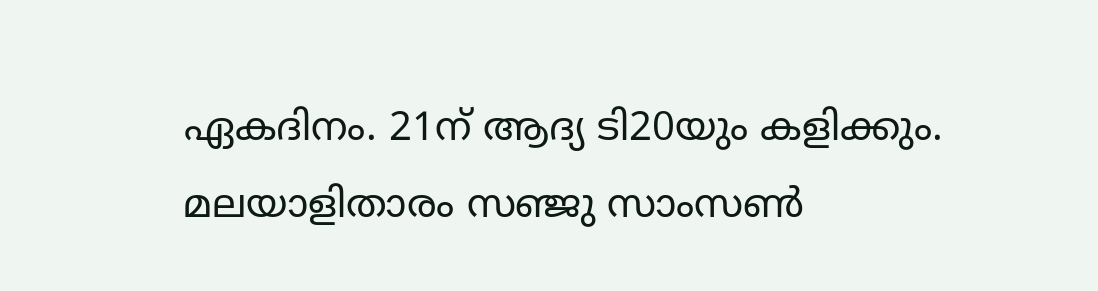ഏകദിനം. 21ന് ആദ്യ ടി20യും കളിക്കും. മലയാളിതാരം സഞ്ജു സാംസണ്‍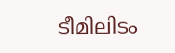ടീമിലിടം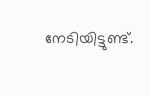നേടിയിട്ടുണ്ട്.